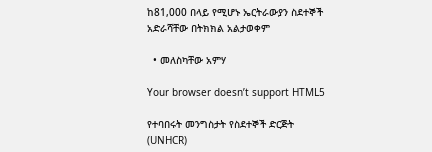ከ81,000 በላይ የሚሆኑ ኤርትራውያን ስደተኞች አድራሻቸው በትክክል አልታወቀም

  • መለስካቸው አምሃ

Your browser doesn’t support HTML5

የተባበሩት መንግስታት የስደተኞች ድርጅት (UNHCR)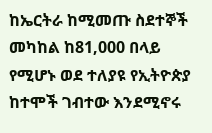ከኤርትራ ከሚመጡ ስደተኞች መካከል ከ81,000 በላይ የሚሆኑ ወደ ተለያዩ የኢትዮጵያ ከተሞች ገብተው እንደሚኖሩ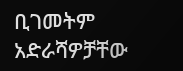ቢገመትም አድራሻዎቻቸው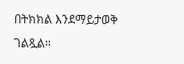በትክክል እንደማይታወቅ ገልጿል።